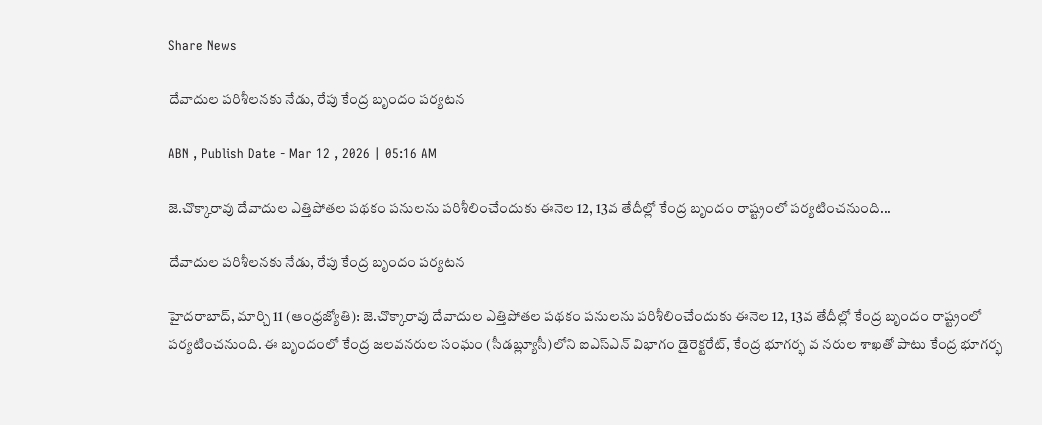Share News

దేవాదుల పరిశీలనకు నేడు, రేపు కేంద్ర బృందం పర్యటన

ABN , Publish Date - Mar 12 , 2026 | 05:16 AM

జె.చొక్కారావు దేవాదుల ఎత్తిపోతల పథకం పనులను పరిశీలించేందుకు ఈనెల 12, 13వ తేదీల్లో కేంద్ర బృందం రాష్ట్రంలో పర్యటించనుంది...

దేవాదుల పరిశీలనకు నేడు, రేపు కేంద్ర బృందం పర్యటన

హైదరాబాద్‌, మార్చి 11 (ఆంధ్రజ్యోతి): జె.చొక్కారావు దేవాదుల ఎత్తిపోతల పథకం పనులను పరిశీలించేందుకు ఈనెల 12, 13వ తేదీల్లో కేంద్ర బృందం రాష్ట్రంలో పర్యటించనుంది. ఈ బృందంలో కేంద్ర జలవనరుల సంఘం (సీడబ్ల్యూసీ)లోని ఐఎస్ఎన్‌ విభాగం డైరెక్టరేట్‌, కేంద్ర భూగర్భ వ నరుల శాఖతో పాటు కేంద్ర భూగర్భ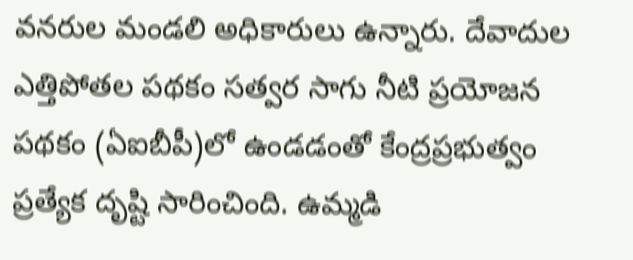వనరుల మండలి అధికారులు ఉన్నారు. దేవాదుల ఎత్తిపోతల పథకం సత్వర సాగు నీటి ప్రయోజన పథకం (ఏఐబీపీ)లో ఉండడంతో కేంద్రప్రభుత్వం ప్రత్యేక దృష్టి సారించింది. ఉమ్మడి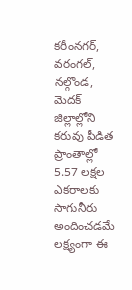కరీంనగర్‌, వరంగల్‌, నల్గొండ, మెదక్‌ జిల్లాల్లోని కరువు పీడిత ప్రాంతాల్లో 5.57 లక్షల ఎకరాలకు సాగునీరు అందించడమే లక్ష్యంగా ఈ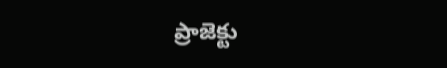ప్రాజెక్టు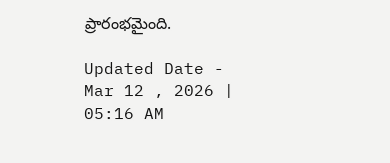ప్రారంభమైంది.

Updated Date - Mar 12 , 2026 | 05:16 AM